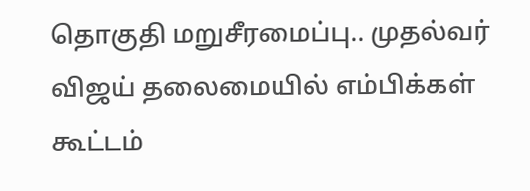தொகுதி மறுசீரமைப்பு.. முதல்வர் விஜய் தலைமையில் எம்பிக்கள் கூட்டம்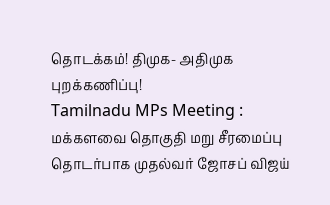தொடக்கம்! திமுக- அதிமுக புறக்கணிப்பு!
Tamilnadu MPs Meeting : மக்களவை தொகுதி மறு சீரமைப்பு தொடர்பாக முதல்வர் ஜோசப் விஜய்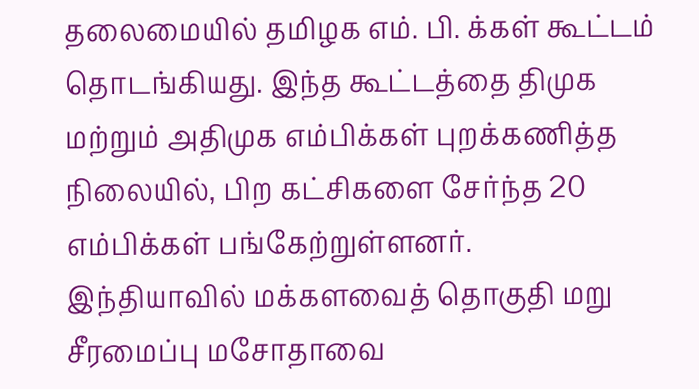தலைமையில் தமிழக எம். பி. க்கள் கூட்டம் தொடங்கியது. இந்த கூட்டத்தை திமுக மற்றும் அதிமுக எம்பிக்கள் புறக்கணித்த நிலையில், பிற கட்சிகளை சேர்ந்த 20 எம்பிக்கள் பங்கேற்றுள்ளனர்.
இந்தியாவில் மக்களவைத் தொகுதி மறு சீரமைப்பு மசோதாவை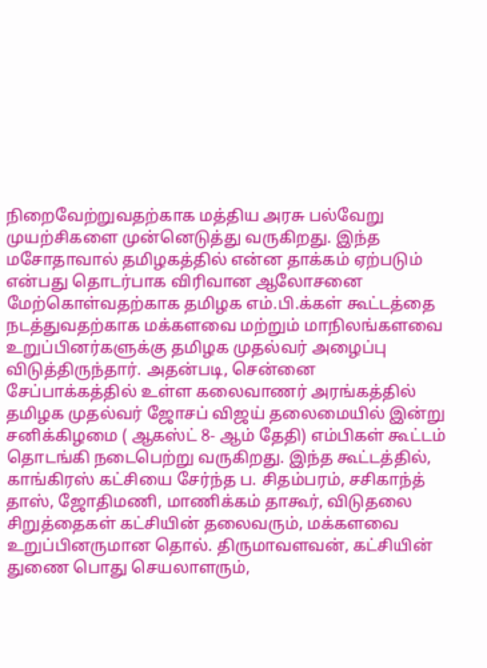நிறைவேற்றுவதற்காக மத்திய அரசு பல்வேறு முயற்சிகளை முன்னெடுத்து வருகிறது. இந்த மசோதாவால் தமிழகத்தில் என்ன தாக்கம் ஏற்படும் என்பது தொடர்பாக விரிவான ஆலோசனை மேற்கொள்வதற்காக தமிழக எம்.பி.க்கள் கூட்டத்தை நடத்துவதற்காக மக்களவை மற்றும் மாநிலங்களவை உறுப்பினர்களுக்கு தமிழக முதல்வர் அழைப்பு விடுத்திருந்தார். அதன்படி, சென்னை சேப்பாக்கத்தில் உள்ள கலைவாணர் அரங்கத்தில் தமிழக முதல்வர் ஜோசப் விஜய் தலைமையில் இன்று சனிக்கிழமை ( ஆகஸ்ட் 8- ஆம் தேதி) எம்பிகள் கூட்டம் தொடங்கி நடைபெற்று வருகிறது. இந்த கூட்டத்தில், காங்கிரஸ் கட்சியை சேர்ந்த ப. சிதம்பரம், சசிகாந்த் தாஸ், ஜோதிமணி, மாணிக்கம் தாகூர், விடுதலை சிறுத்தைகள் கட்சியின் தலைவரும், மக்களவை உறுப்பினருமான தொல். திருமாவளவன், கட்சியின் துணை பொது செயலாளரும்,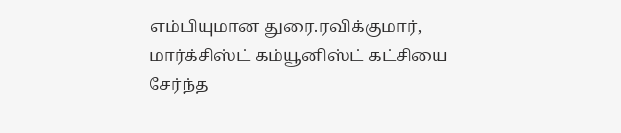எம்பியுமான துரை.ரவிக்குமார், மார்க்சிஸ்ட் கம்யூனிஸ்ட் கட்சியை சேர்ந்த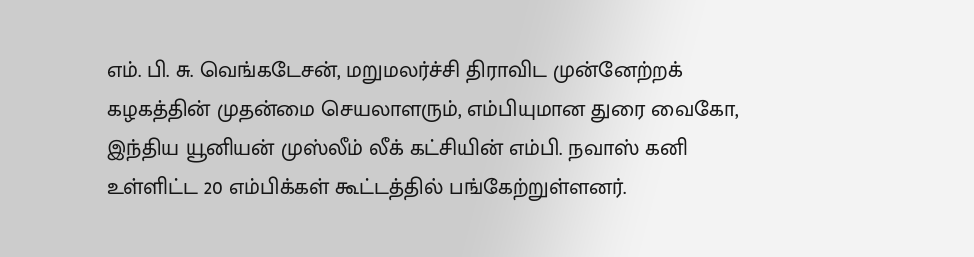எம். பி. சு. வெங்கடேசன், மறுமலர்ச்சி திராவிட முன்னேற்றக் கழகத்தின் முதன்மை செயலாளரும், எம்பியுமான துரை வைகோ, இந்திய யூனியன் முஸ்லீம் லீக் கட்சியின் எம்பி. நவாஸ் கனி உள்ளிட்ட 20 எம்பிக்கள் கூட்டத்தில் பங்கேற்றுள்ளனர்.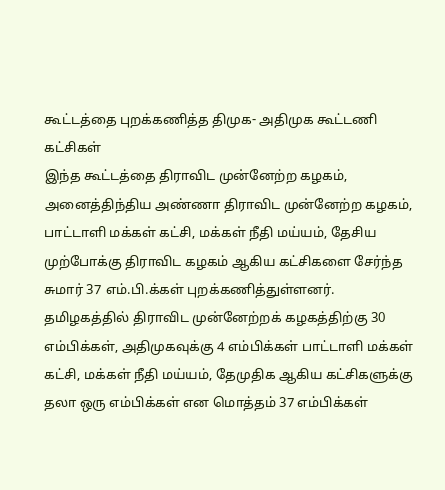கூட்டத்தை புறக்கணித்த திமுக- அதிமுக கூட்டணி கட்சிகள்
இந்த கூட்டத்தை திராவிட முன்னேற்ற கழகம், அனைத்திந்திய அண்ணா திராவிட முன்னேற்ற கழகம், பாட்டாளி மக்கள் கட்சி, மக்கள் நீதி மய்யம், தேசிய முற்போக்கு திராவிட கழகம் ஆகிய கட்சிகளை சேர்ந்த சுமார் 37 எம்.பி.க்கள் புறக்கணித்துள்ளனர். தமிழகத்தில் திராவிட முன்னேற்றக் கழகத்திற்கு 30 எம்பிக்கள், அதிமுகவுக்கு 4 எம்பிக்கள் பாட்டாளி மக்கள் கட்சி, மக்கள் நீதி மய்யம், தேமுதிக ஆகிய கட்சிகளுக்கு தலா ஒரு எம்பிக்கள் என மொத்தம் 37 எம்பிக்கள்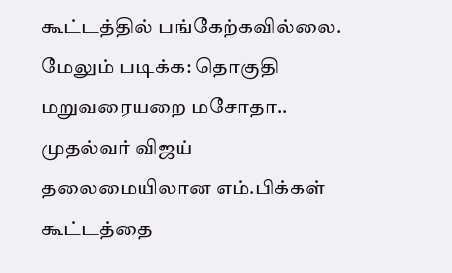கூட்டத்தில் பங்கேற்கவில்லை.
மேலும் படிக்க: தொகுதி மறுவரையறை மசோதா.. முதல்வர் விஜய் தலைமையிலான எம்.பிக்கள் கூட்டத்தை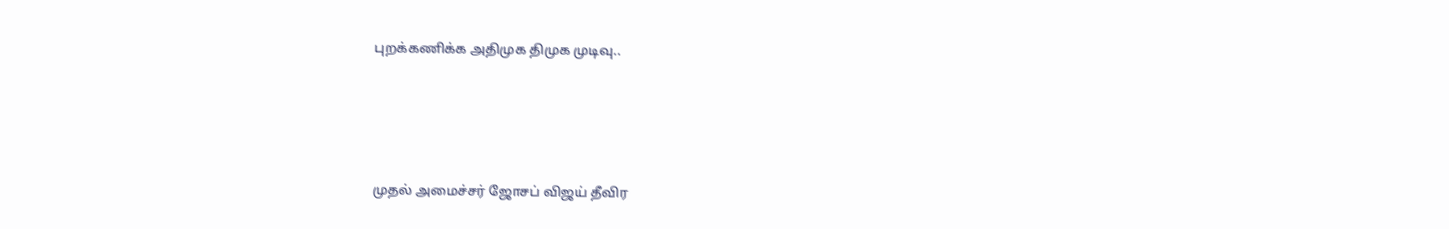புறக்கணிக்க அதிமுக திமுக முடிவு..




முதல் அமைச்சர் ஜோசப் விஜய் தீவிர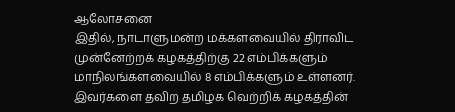ஆலோசனை
இதில், நாடாளுமன்ற மக்களவையில் திராவிட முன்னேற்றக் கழகத்திற்கு 22 எம்பிக்களும் மாநிலங்களவையில் 8 எம்பிக்களும் உள்ளனர். இவர்களை தவிற தமிழக வெற்றிக் கழகத்தின்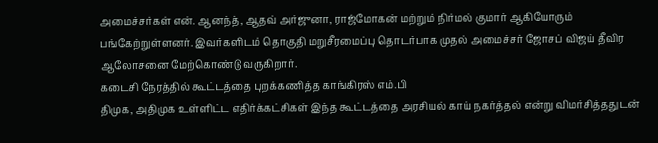அமைச்சர்கள் என். ஆனந்த், ஆதவ் அர்ஜுனா, ராஜ்மோகன் மற்றும் நிர்மல் குமார் ஆகியோரும் பங்கேற்றுள்ளனர். இவர்களிடம் தொகுதி மறுசீரமைப்பு தொடர்பாக முதல் அமைச்சர் ஜோசப் விஜய் தீவிர ஆலோசனை மேற்கொண்டு வருகிறார்.
கடைசி நேரத்தில் கூட்டத்தை புறக்கணித்த காங்கிரஸ் எம்.பி
திமுக, அதிமுக உள்ளிட்ட எதிர்க்கட்சிகள் இந்த கூட்டத்தை அரசியல் காய் நகர்த்தல் என்று விமர்சித்ததுடன்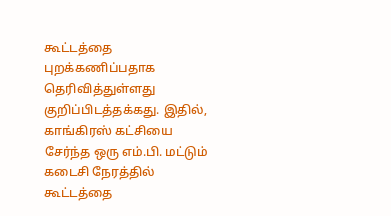கூட்டத்தை புறக்கணிப்பதாக தெரிவித்துள்ளது குறிப்பிடத்தக்கது. இதில், காங்கிரஸ் கட்சியை சேர்ந்த ஒரு எம்.பி. மட்டும் கடைசி நேரத்தில் கூட்டத்தை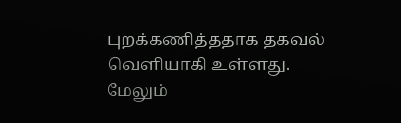புறக்கணித்ததாக தகவல் வெளியாகி உள்ளது.
மேலும்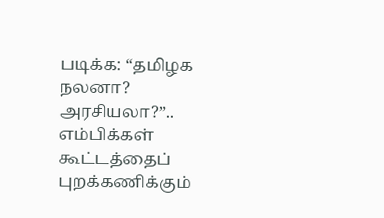படிக்க: “தமிழக நலனா? அரசியலா?”.. எம்பிக்கள் கூட்டத்தைப் புறக்கணிக்கும்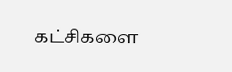கட்சிகளை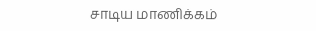சாடிய மாணிக்கம்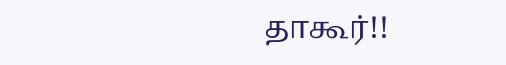தாகூர்!!